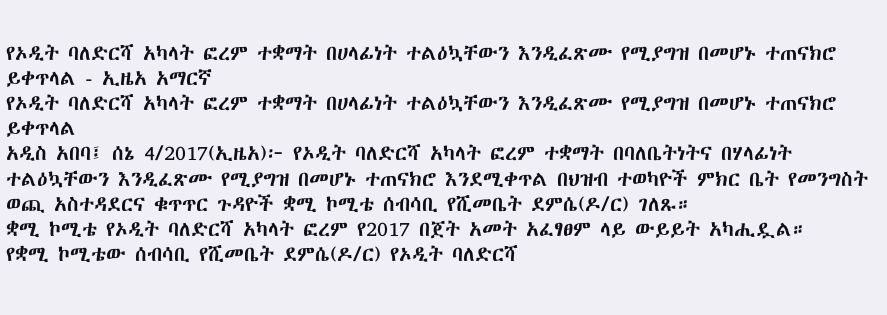የኦዲት ባለድርሻ አካላት ፎረም ተቋማት በሀላፊነት ተልዕኳቸውን እንዲፈጽሙ የሚያግዝ በመሆኑ ተጠናክሮ ይቀጥላል - ኢዜአ አማርኛ
የኦዲት ባለድርሻ አካላት ፎረም ተቋማት በሀላፊነት ተልዕኳቸውን እንዲፈጽሙ የሚያግዝ በመሆኑ ተጠናክሮ ይቀጥላል
አዲስ አበባ፤ ሰኔ 4/2017(ኢዜአ)፦ የኦዲት ባለድርሻ አካላት ፎረም ተቋማት በባለቤትነትና በሃላፊነት ተልዕኳቸውን እንዲፈጽሙ የሚያግዝ በመሆኑ ተጠናክሮ እንደሚቀጥል በህዝብ ተወካዮች ምክር ቤት የመንግስት ወጪ አስተዳደርና ቁጥጥር ጉዳዮች ቋሚ ኮሚቴ ሰብሳቢ የሺመቤት ደምሴ(ዶ/ር) ገለጹ።
ቋሚ ኮሚቴ የኦዲት ባለድርሻ አካላት ፎረም የ2017 በጀት አመት አፈፃፀም ላይ ውይይት አካሒዷል።
የቋሚ ኮሚቴው ሰብሳቢ የሺመቤት ደምሴ(ዶ/ር) የኦዲት ባለድርሻ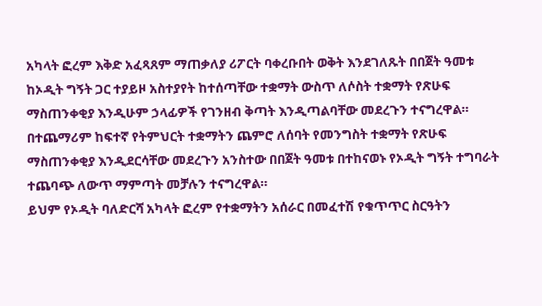አካላት ፎረም እቅድ አፈጻጸም ማጠቃለያ ሪፖርት ባቀረቡበት ወቅት እንደገለጹት በበጀት ዓመቱ ከኦዲት ግኝት ጋር ተያይዞ አስተያየት ከተሰጣቸው ተቋማት ውስጥ ለሶስት ተቋማት የጽሁፍ ማስጠንቀቂያ እንዲሁም ኃላፊዎች የገንዘብ ቅጣት እንዲጣልባቸው መደረጉን ተናግረዋል።
በተጨማሪም ከፍተኛ የትምህርት ተቋማትን ጨምሮ ለሰባት የመንግስት ተቋማት የጽሁፍ ማስጠንቀቂያ እንዲደርሳቸው መደረጉን አንስተው በበጀት ዓመቱ በተከናወኑ የኦዲት ግኝት ተግባራት ተጨባጭ ለውጥ ማምጣት መቻሉን ተናግረዋል።
ይህም የኦዲት ባለድርሻ አካላት ፎረም የተቋማትን አሰራር በመፈተሽ የቁጥጥር ስርዓትን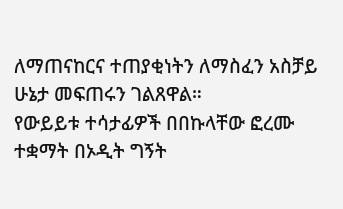ለማጠናከርና ተጠያቂነትን ለማስፈን አስቻይ ሁኔታ መፍጠሩን ገልጸዋል።
የውይይቱ ተሳታፊዎች በበኩላቸው ፎረሙ ተቋማት በኦዲት ግኝት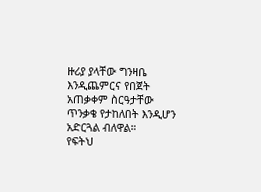ዙሪያ ያላቸው ግንዛቤ እንዲጨምርና የበጀት አጠቃቀም ስርዓታቸው ጥንቃቄ የታከለበት እንዲሆን አድርጓል ብለዋል።
የፍትህ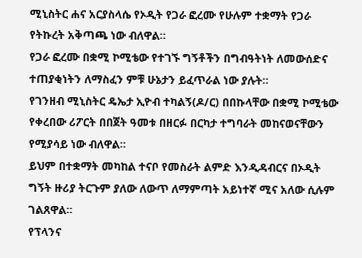ሚኒስትር ሐና አርያስላሴ የኦዲት የጋራ ፎረሙ የሁሉም ተቋማት የጋራ የትኩረት አቅጣጫ ነው ብለዋል።
የጋራ ፎረሙ በቋሚ ኮሚቴው የተገኙ ግኝቶችን በግብዓትነት ለመውሰድና ተጠያቂነትን ለማስፈን ምቹ ሁኔታን ይፈጥራል ነው ያሉት።
የገንዘብ ሚኒስትር ዴኤታ ኢዮብ ተካልኝ(ዶ/ር) በበኩላቸው በቋሚ ኮሚቴው የቀረበው ሪፖርት በበጀት ዓመቱ በዘርፉ በርካታ ተግባራት መከናወናቸውን የሚያሳይ ነው ብለዋል።
ይህም በተቋማት መካከል ተናቦ የመስራት ልምድ እንዲዳብርና በኦዲት ግኝት ዙሪያ ትርጉም ያለው ለውጥ ለማምጣት አይነተኛ ሚና አለው ሲሉም ገልጸዋል።
የፕላንና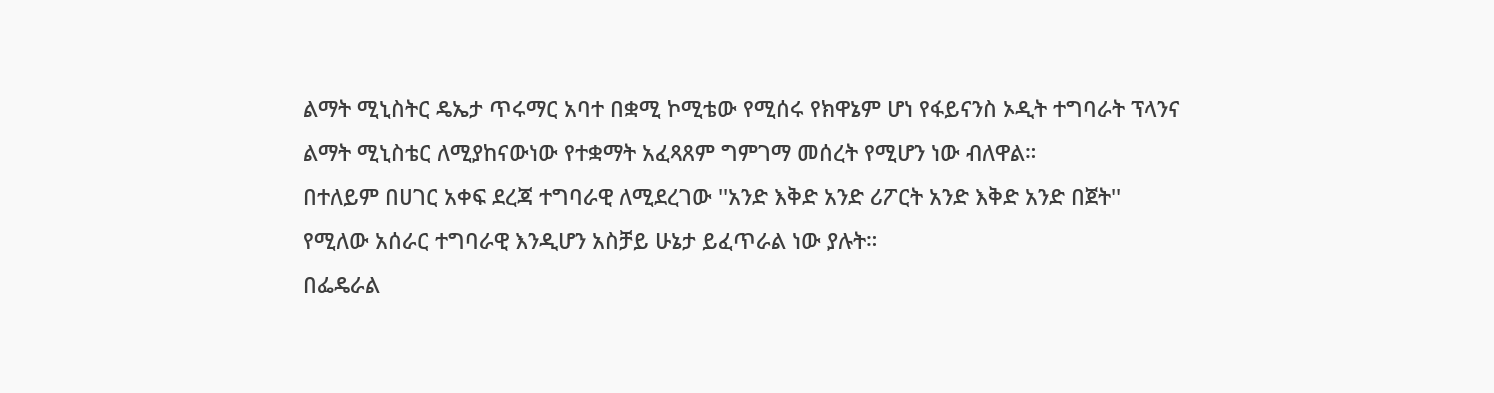ልማት ሚኒስትር ዴኤታ ጥሩማር አባተ በቋሚ ኮሚቴው የሚሰሩ የክዋኔም ሆነ የፋይናንስ ኦዲት ተግባራት ፕላንና ልማት ሚኒስቴር ለሚያከናውነው የተቋማት አፈጻጸም ግምገማ መሰረት የሚሆን ነው ብለዋል።
በተለይም በሀገር አቀፍ ደረጃ ተግባራዊ ለሚደረገው ''አንድ እቅድ አንድ ሪፖርት አንድ እቅድ አንድ በጀት'' የሚለው አሰራር ተግባራዊ እንዲሆን አስቻይ ሁኔታ ይፈጥራል ነው ያሉት።
በፌዴራል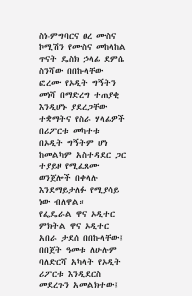ስነ-ምግባርና ፀረ ሙስና ኮሚሽን የሙስና መከላከል ጥናት ዴስክ ኃላፊ ደምሴ ስንሻው በበኩላቸው ፎረሙ የኦዲት ግኝትን መነሻ በማድረግ ተጠያቂ እንዲሆኑ ያደረጋቸው ተቋማትና የስራ ሃላፊዎች በሪፖርቱ መካተቱ በኦዲት ግኝትም ሆነ ከመልካም አስተዳደር ጋር ተያይዞ የሚፈጸሙ ወንጀሎች በቀላሉ እንደማይታለፉ የሚያሳይ ነው ብለዋል።
የፌዴራል ዋና ኦዲተር ምክትል ዋና ኦዲተር አበራ ታደሰ በበኩላቸው፤ በበጀት ዓመቱ ለሁሉም ባለድርሻ አካላት የኦዲት ሪፖርቱ እንዲደርስ መደረጉን አመልክተው፤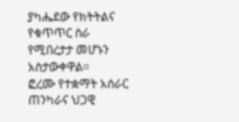ያካሔደው የክትትልና የቁጥጥር ስራ የሚበረታታ መሆኑን አስታውቀዋል፡፡
ፎረሙ የተቋማት አሰራር ጠንካራና ህጋዊ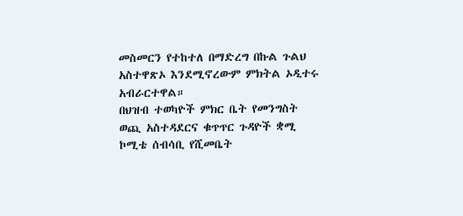መስመርን የተከተለ በማድረግ በኩል ጉልህ አስተዋጽኦ እንደሚኖረውም ምክትል ኦዲተሩ አብራርተዋል።
በህዝብ ተወካዮች ምክር ቤት የመንግስት ወጪ አስተዳደርና ቁጥጥር ጉዳዮች ቋሚ ኮሚቴ ሰብሳቢ የሺመቤት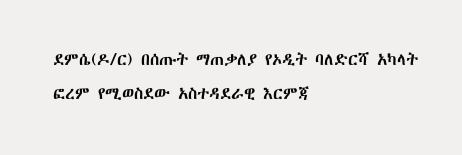ደምሴ(ዶ/ር) በሰጡት ማጠቃለያ የኦዲት ባለድርሻ አካላት ፎረም የሚወስደው አስተዳደራዊ እርምጃ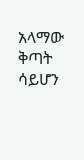አላማው ቅጣት ሳይሆን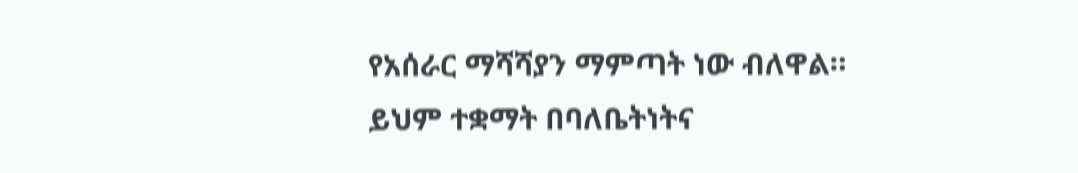የአሰራር ማሻሻያን ማምጣት ነው ብለዋል።
ይህም ተቋማት በባለቤትነትና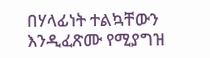በሃላፊነት ተልኳቸውን እንዲፈጽሙ የሚያግዝ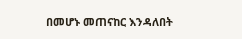በመሆኑ መጠናከር እንዳለበት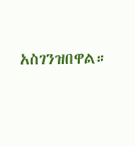አስገንዝበዋል።